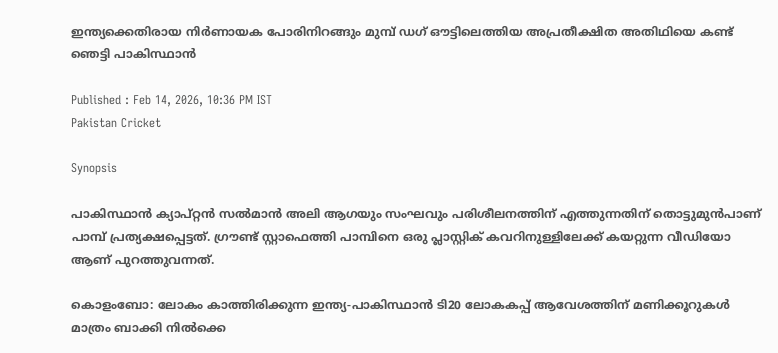ഇന്ത്യക്കെതിരായ നിര്‍ണായക പോരിനിറങ്ങും മുമ്പ് ഡഗ് ഔട്ടിലെത്തിയ അപ്രതീക്ഷിത അതിഥിയെ കണ്ട് ഞെട്ടി പാകിസ്ഥാൻ

Published : Feb 14, 2026, 10:36 PM IST
Pakistan Cricket

Synopsis

പാകിസ്ഥാൻ ക്യാപ്റ്റൻ സൽമാൻ അലി ആഗയും സംഘവും പരിശീലനത്തിന് എത്തുന്നതിന് തൊട്ടുമുൻപാണ് പാമ്പ് പ്രത്യക്ഷപ്പെട്ടത്. ഗ്രൗണ്ട് സ്റ്റാഫെത്തി പാമ്പിനെ ഒരു പ്ലാസ്റ്റിക് കവറിനുള്ളിലേക്ക് കയറ്റുന്ന വീഡിയോ ആണ് പുറത്തുവന്നത്.

കൊളംബോ: ലോകം കാത്തിരിക്കുന്ന ഇന്ത്യ-പാകിസ്ഥാൻ ടി20 ലോകകപ്പ് ആവേശത്തിന് മണിക്കൂറുകൾ മാത്രം ബാക്കി നിൽക്കെ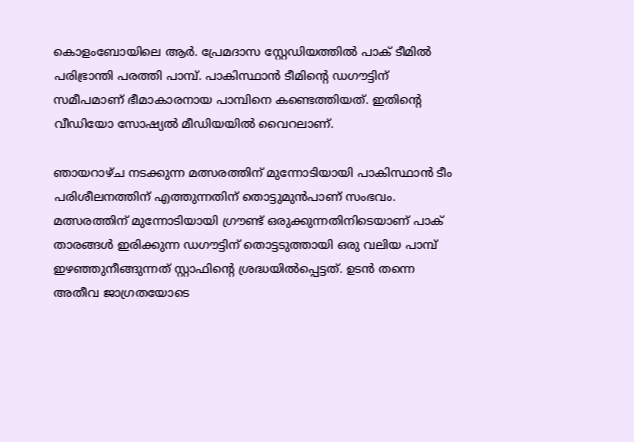കൊളംബോയിലെ ആർ. പ്രേമദാസ സ്റ്റേഡിയത്തിൽ പാക് ടീമിൽ പരിഭ്രാന്തി പരത്തി പാമ്പ്. പാകിസ്ഥാൻ ടീമിന്റെ ഡഗൗട്ടിന് സമീപമാണ് ഭീമാകാരനായ പാമ്പിനെ കണ്ടെത്തിയത്. ഇതിന്‍റെ വീഡിയോ സോഷ്യൽ മീഡിയയിൽ വൈറലാണ്.

ഞായറാഴ്ച നടക്കുന്ന മത്സരത്തിന് മുന്നോടിയായി പാകിസ്ഥാൻ ടീം പരിശീലനത്തിന് എത്തുന്നതിന് തൊട്ടുമുൻപാണ് സംഭവം. മത്സരത്തിന് മുന്നോടിയായി ഗ്രൗണ്ട് ഒരുക്കുന്നതിനിടെയാണ് പാക് താരങ്ങൾ ഇരിക്കുന്ന ഡഗൗട്ടിന് തൊട്ടടുത്തായി ഒരു വലിയ പാമ്പ് ഇഴഞ്ഞുനീങ്ങുന്നത് സ്റ്റാഫിന്റെ ശ്രദ്ധയിൽപ്പെട്ടത്. ഉടൻ തന്നെ അതീവ ജാഗ്രതയോടെ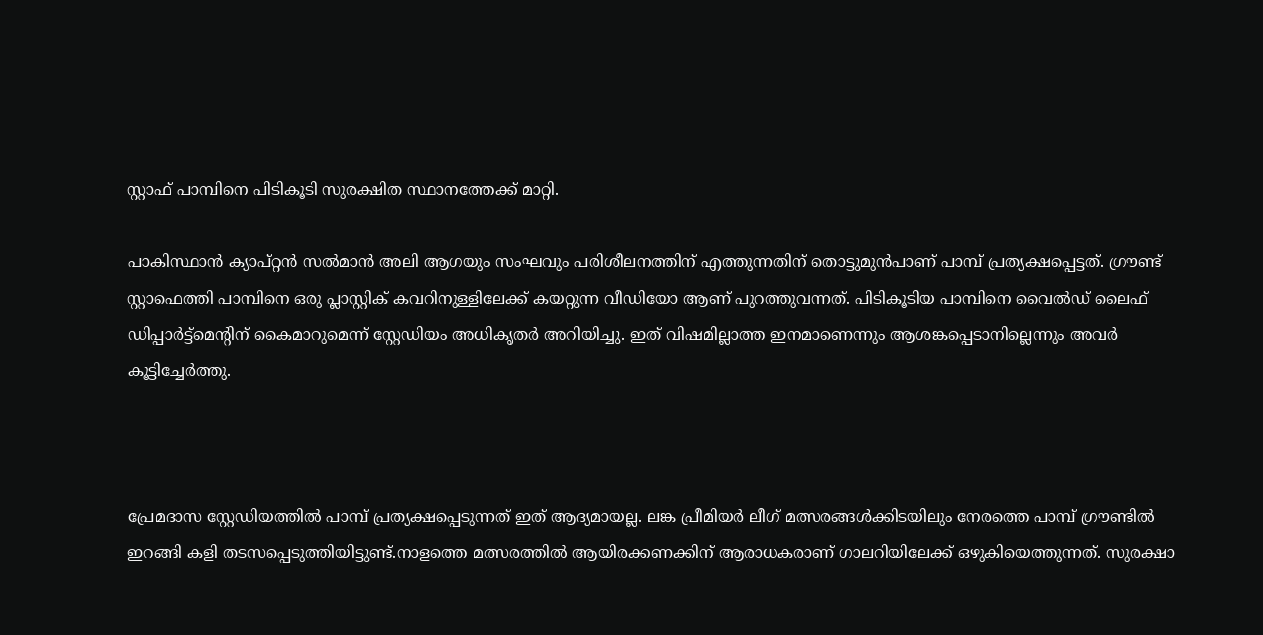സ്റ്റാഫ് പാമ്പിനെ പിടികൂടി സുരക്ഷിത സ്ഥാനത്തേക്ക് മാറ്റി.

പാകിസ്ഥാൻ ക്യാപ്റ്റൻ സൽമാൻ അലി ആഗയും സംഘവും പരിശീലനത്തിന് എത്തുന്നതിന് തൊട്ടുമുൻപാണ് പാമ്പ് പ്രത്യക്ഷപ്പെട്ടത്. ഗ്രൗണ്ട് സ്റ്റാഫെത്തി പാമ്പിനെ ഒരു പ്ലാസ്റ്റിക് കവറിനുള്ളിലേക്ക് കയറ്റുന്ന വീഡിയോ ആണ് പുറത്തുവന്നത്. പിടികൂടിയ പാമ്പിനെ വൈൽഡ് ലൈഫ് ഡിപ്പാർട്ട്മെന്റിന് കൈമാറുമെന്ന് സ്റ്റേഡിയം അധികൃതർ അറിയിച്ചു. ഇത് വിഷമില്ലാത്ത ഇനമാണെന്നും ആശങ്കപ്പെടാനില്ലെന്നും അവർ കൂട്ടിച്ചേർത്തു.



പ്രേമദാസ സ്റ്റേഡിയത്തിൽ പാമ്പ് പ്രത്യക്ഷപ്പെടുന്നത് ഇത് ആദ്യമായല്ല. ലങ്ക പ്രീമിയർ ലീഗ് മത്സരങ്ങൾക്കിടയിലും നേരത്തെ പാമ്പ് ഗ്രൗണ്ടിൽ ഇറങ്ങി കളി തടസപ്പെടുത്തിയിട്ടുണ്ട്.നാളത്തെ മത്സരത്തിൽ ആയിരക്കണക്കിന് ആരാധകരാണ് ഗാലറിയിലേക്ക് ഒഴുകിയെത്തുന്നത്. സുരക്ഷാ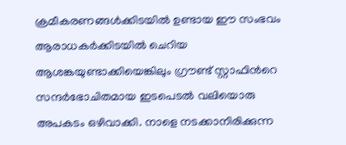ക്രമീകരണങ്ങൾക്കിടയിൽ ഉണ്ടായ ഈ സംഭവം ആരാധകർക്കിടയിൽ ചെറിയ ആശങ്കയുണ്ടാക്കിയെങ്കിലും ഗ്രൗണ്ട് സ്റ്റാഫിന്‍റെ സന്ദർഭോചിതമായ ഇടപെടൽ വലിയൊരു അപകടം ഒഴിവാക്കി. നാളെ നടക്കാനിരിക്കുന്ന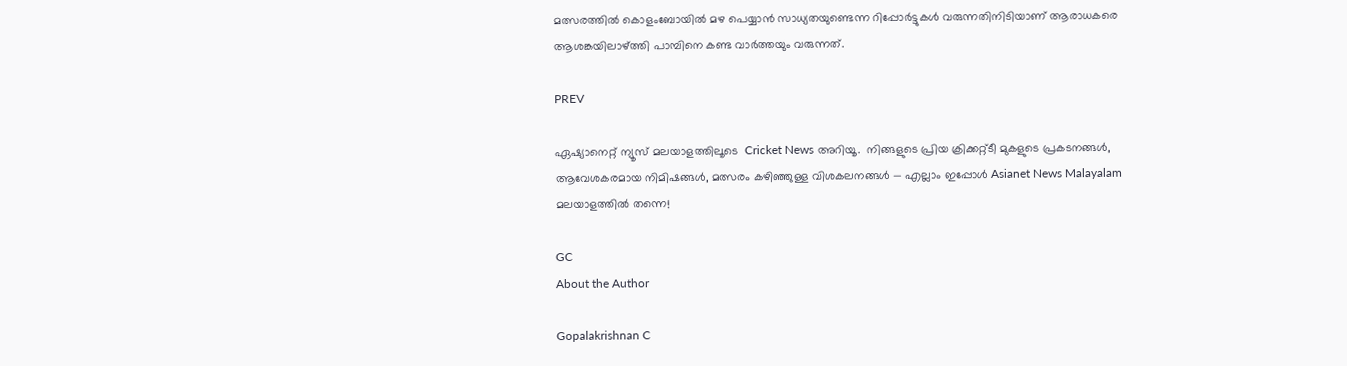മത്സരത്തിൽ കൊളംബോയിൽ മഴ പെയ്യാൻ സാധ്യതയുണ്ടെന്ന റിപ്പോർട്ടുകൾ വരുന്നതിനിടിയാണ് ആരാധകരെ ആശങ്കയിലാഴ്ത്തി പാമ്പിനെ കണ്ട വാര്‍ത്തയും വരുന്നത്.

PREV

ഏഷ്യാനെറ്റ് ന്യൂസ് മലയാളത്തിലൂടെ  Cricket News അറിയൂ.  നിങ്ങളുടെ പ്രിയ ക്രിക്കറ്റ്ടീ മുകളുടെ പ്രകടനങ്ങൾ, ആവേശകരമായ നിമിഷങ്ങൾ, മത്സരം കഴിഞ്ഞുള്ള വിശകലനങ്ങൾ — എല്ലാം ഇപ്പോൾ Asianet News Malayalam മലയാളത്തിൽ തന്നെ!

GC
About the Author

Gopalakrishnan C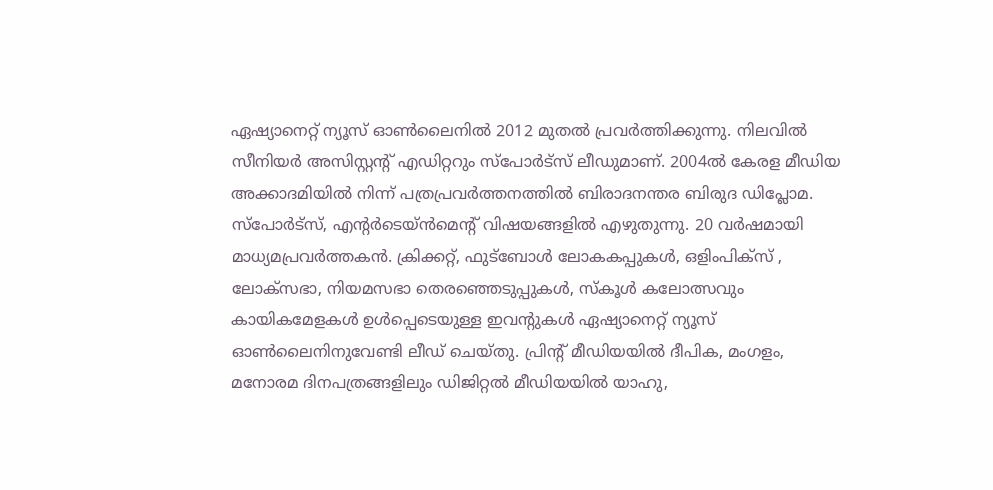ഏഷ്യാനെറ്റ് ന്യൂസ് ഓണ്‍ലൈനില്‍ 2012 മുതല്‍ പ്രവര്‍ത്തിക്കുന്നു. നിലവില്‍ സീനിയര്‍ അസിസ്റ്റന്‍റ് എഡിറ്ററും സ്പോർട്സ് ലീഡുമാണ്. 2004ൽ കേരള മീഡിയ അക്കാദമിയില്‍ നിന്ന് പത്രപ്രവര്‍ത്തനത്തില്‍ ബിരാദനന്തര ബിരുദ ഡിപ്ലോമ. സ്പോര്‍ട്സ്, എന്‍റര്‍ടെയ്ൻമെന്‍റ് വിഷയങ്ങളില്‍ എഴുതുന്നു. 20 വര്‍ഷമായി മാധ്യമപ്രവര്‍ത്തകൻ. ക്രിക്കറ്റ്, ഫുട്ബോള്‍ ലോകകപ്പുകൾ, ഒളിംപിക്സ് , ലോക്സഭാ, നിയമസഭാ തെരഞ്ഞെടുപ്പുകള്‍, സ്കൂള്‍ കലോത്സവും കായികമേളകള്‍ ഉള്‍പ്പെടെയുള്ള ഇവന്‍റുകള്‍ ഏഷ്യാനെറ്റ് ന്യൂസ് ഓണ്‍ലൈനിനുവേണ്ടി ലീഡ് ചെയ്തു. പ്രിന്‍റ് മീഡിയയില്‍ ദീപിക, മംഗളം, മനോരമ ദിനപത്രങ്ങളിലും ഡിജിറ്റൽ മീഡിയയില്‍ യാഹു,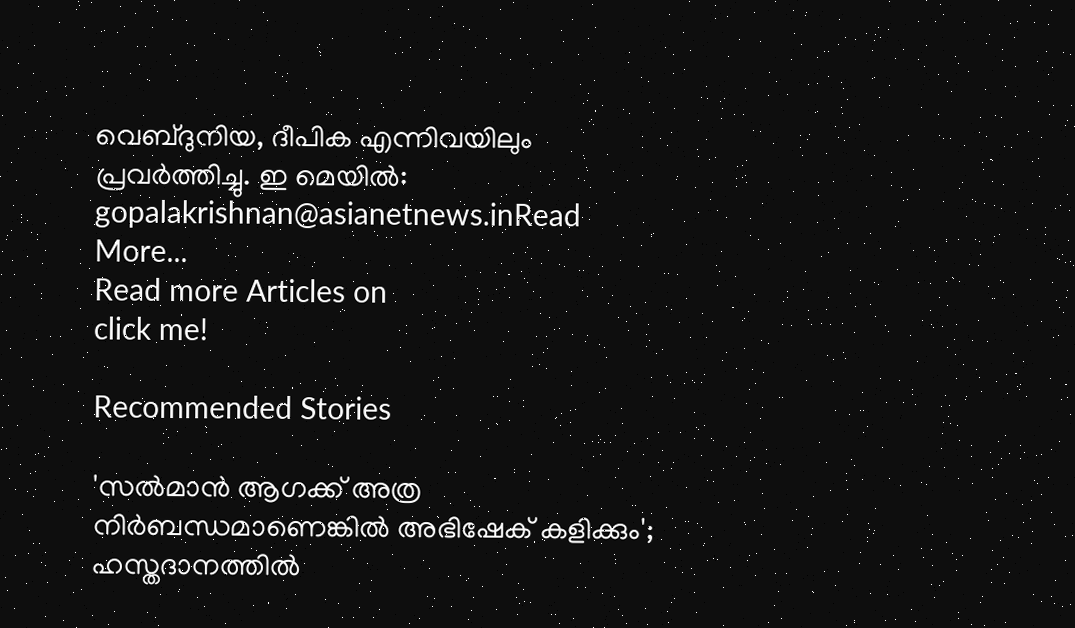വെബ്ദുനിയ, ദീപിക എന്നിവയിലും പ്രവര്‍ത്തിച്ചു. ഇ മെയില്‍: gopalakrishnan@asianetnews.inRead More...
Read more Articles on
click me!

Recommended Stories

'സൽമാൻ ആഗക്ക് അത്ര നിർബന്ധമാണെങ്കിൽ അഭിഷേക് കളിക്കും'; ഹസ്തദാനത്തില്‍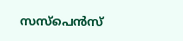സസ്പെന്‍സ്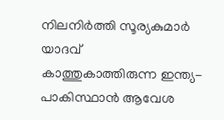നിലനിർത്തി സൂര്യകുമാർ യാദവ്
കാത്തുകാത്തിരുന്ന ഇന്ത്യ-പാകിസ്ഥാന്‍ ആവേശ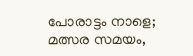പോരാട്ടം നാളെ; മത്സര സമയം,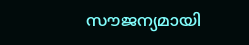സൗജന്യമായി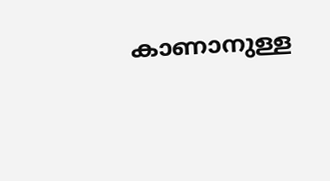കാണാനുള്ള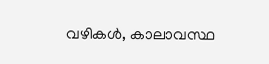വഴികള്‍, കാലാവസ്ഥ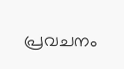പ്രവചനം